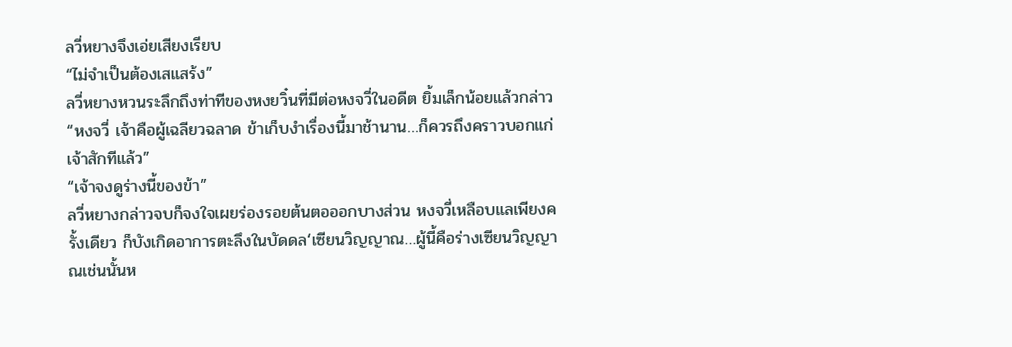ลวี่หยางจึงเอ่ยเสียงเรียบ
“ไม่จำเป็นต้องเสแสร้ง”
ลวี่หยางหวนระลึกถึงท่าทีของหงยวิ๋นที่มีต่อหงจวี่ในอดีต ยิ้มเล็กน้อยแล้วกล่าว “หงจวี่ เจ้าคือผู้เฉลียวฉลาด ข้าเก็บงำเรื่องนี้มาช้านาน…ก็ควรถึงคราวบอกแก่เจ้าสักทีแล้ว”
“เจ้าจงดูร่างนี้ของข้า”
ลวี่หยางกล่าวจบก็จงใจเผยร่องรอยต้นตอออกบางส่วน หงจวี่เหลือบแลเพียงครั้งเดียว ก็บังเกิดอาการตะลึงในบัดดล‘เซียนวิญญาณ…ผู้นี้คือร่างเซียนวิญญาณเช่นนั้นห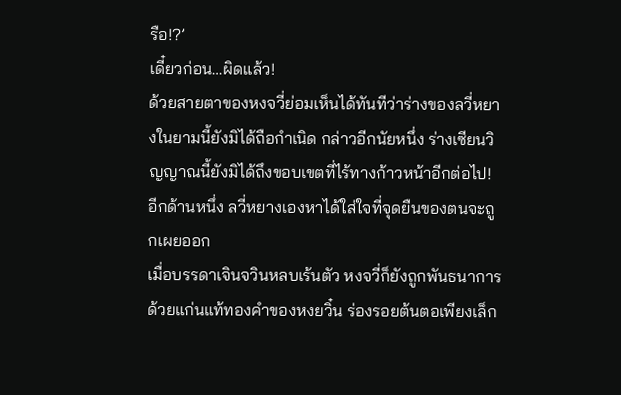รือ!?’
เดี๋ยวก่อน…ผิดแล้ว!
ด้วยสายตาของหงจวี่ย่อมเห็นได้ทันทีว่าร่างของลวี่หยางในยามนี้ยังมิได้ถือกำเนิด กล่าวอีกนัยหนึ่ง ร่างเซียนวิญญาณนี้ยังมิได้ถึงขอบเขตที่ไร้ทางก้าวหน้าอีกต่อไป!
อีกด้านหนึ่ง ลวี่หยางเองหาได้ใส่ใจที่จุดยืนของตนจะถูกเผยออก
เมื่อบรรดาเจินจวินหลบเร้นตัว หงจวี่ก็ยังถูกพันธนาการด้วยแก่นแท้ทองคำของหงยวิ๋น ร่องรอยต้นตอเพียงเล็ก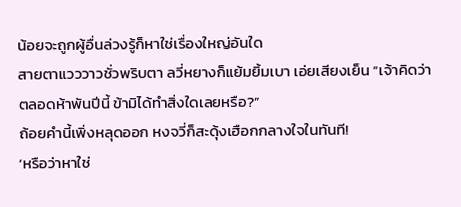น้อยจะถูกผู้อื่นล่วงรู้ก็หาใช่เรื่องใหญ่อันใด
สายตาแวววาวชั่วพริบตา ลวี่หยางก็แย้มยิ้มเบา เอ่ยเสียงเย็น “เจ้าคิดว่าตลอดห้าพันปีนี้ ข้ามิได้ทำสิ่งใดเลยหรือ?”
ถ้อยคำนี้เพิ่งหลุดออก หงจวี่ก็สะดุ้งเฮือกกลางใจในทันที!
‘หรือว่าหาใช่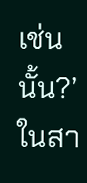เช่นนั้น?’
ในสา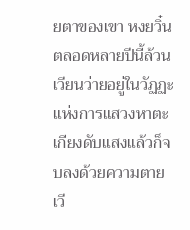ยตาของเขา หงยวิ๋นตลอดหลายปีนี้ล้วนเวียนว่ายอยู่ในวัฏฏะแห่งการแสวงหาตะเกียงดับแสงแล้วก็จบลงด้วยความตาย เวี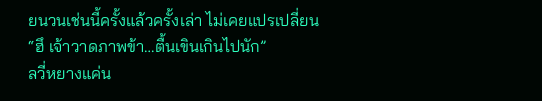ยนวนเช่นนี้ครั้งแล้วครั้งเล่า ไม่เคยแปรเปลี่ยน
“ฮึ เจ้าวาดภาพข้า…ตื้นเขินเกินไปนัก”
ลวี่หยางแค่น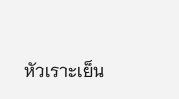หัวเราะเย็น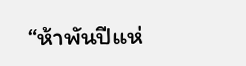“ห้าพันปีแห่